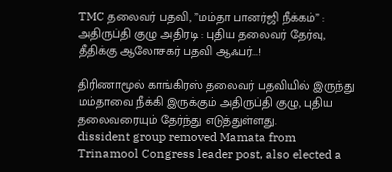TMC தலைவர் பதவி, ”மம்தா பானர்ஜி நீக்கம்” : அதிருப்தி குழு அதிரடி : புதிய தலைவர் தேர்வு, தீதிக்கு ஆலோசகர் பதவி ஆஃபர்...!

திரிணாமூல் காங்கிரஸ் தலைவர் பதவியில் இருந்து மம்தாவை நீக்கி இருக்கும் அதிருப்தி குழு, புதிய தலைவரையும் தேர்ந்து எடுத்துள்ளது.
dissident group removed Mamata from  Trinamool Congress leader post, also elected a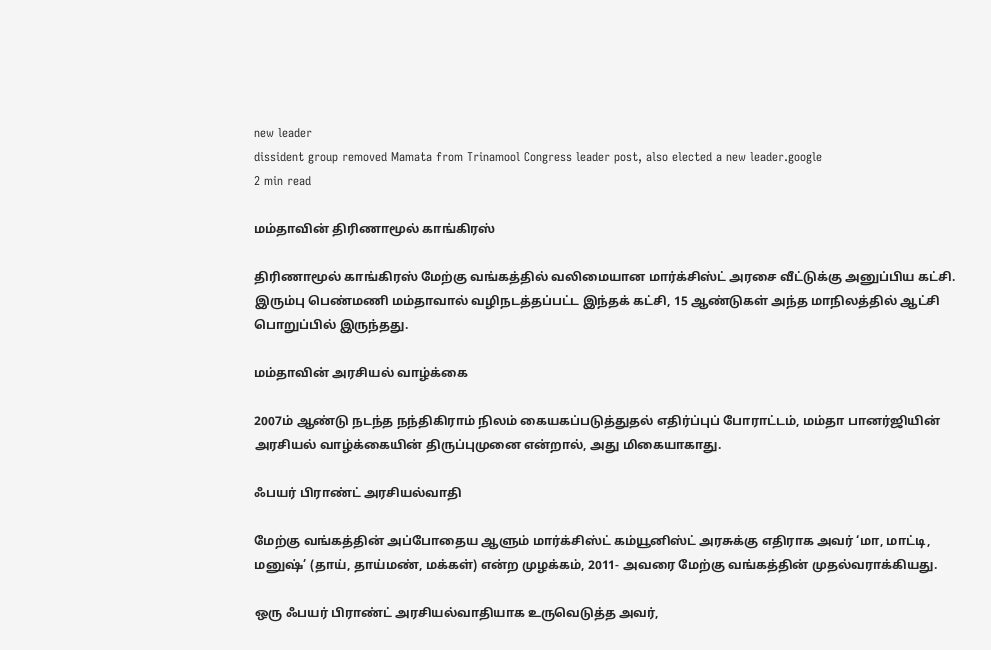new leader
dissident group removed Mamata from Trinamool Congress leader post, also elected a new leader.google
2 min read

மம்தாவின் திரிணாமூல் காங்கிரஸ்

திரிணாமூல் காங்கிரஸ் மேற்கு வங்கத்தில் வலிமையான மார்க்சிஸ்ட் அரசை வீட்டுக்கு அனுப்பிய கட்சி. இரும்பு பெண்மணி மம்தாவால் வழிநடத்தப்பட்ட இந்தக் கட்சி, 15 ஆண்டுகள் அந்த மாநிலத்தில் ஆட்சி பொறுப்பில் இருந்தது.

மம்தாவின் அரசியல் வாழ்க்கை

2007ம் ஆண்டு நடந்த நந்திகிராம் நிலம் கையகப்படுத்துதல் எதிர்ப்புப் போராட்டம், மம்தா பானர்ஜியின் அரசியல் வாழ்க்கையின் திருப்புமுனை என்றால், அது மிகையாகாது.

ஃபயர் பிராண்ட் அரசியல்வாதி

மேற்கு வங்கத்தின் அப்போதைய ஆளும் மார்க்சிஸ்ட் கம்யூனிஸ்ட் அரசுக்கு எதிராக அவர் ‘மா, மாட்டி, மனுஷ்’ (தாய், தாய்மண், மக்கள்) என்ற முழக்கம், 2011- அவரை மேற்கு வங்கத்தின் முதல்வராக்கியது.

ஒரு ஃபயர் பிராண்ட் அரசியல்வாதியாக உருவெடுத்த அவர்,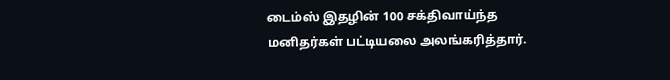டைம்ஸ் இதழின் 100 சக்திவாய்ந்த மனிதர்கள் பட்டியலை அலங்கரித்தார்.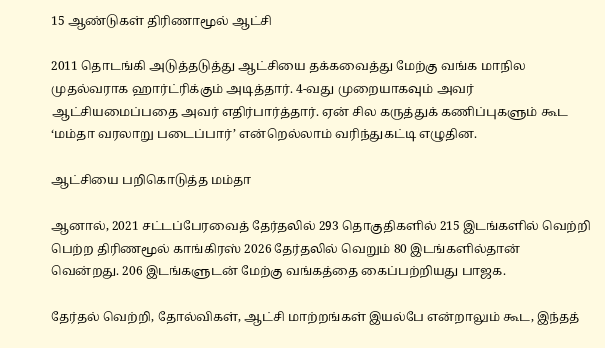15 ஆண்டுகள் திரிணாமூல் ஆட்சி

2011 தொடங்கி அடுத்தடுத்து ஆட்சியை தக்கவைத்து மேற்கு வங்க மாநில முதல்வராக ஹார்ட்ரிக்கும் அடித்தார். 4-வது முறையாகவும் அவர் ஆட்சியமைப்பதை அவர் எதிர்பார்த்தார். ஏன் சில கருத்துக் கணிப்புகளும் கூட ‘மம்தா வரலாறு படைப்பார்’ என்றெல்லாம் வரிந்துகட்டி எழுதின.

ஆட்சியை பறிகொடுத்த மம்தா

ஆனால், 2021 சட்டப்பேரவைத் தேர்தலில் 293 தொகுதிகளில் 215 இடங்களில் வெற்றி பெற்ற திரிணமூல் காங்கிரஸ் 2026 தேர்தலில் வெறும் 80 இடங்களில்தான் வென்றது. 206 இடங்களுடன் மேற்கு வங்கத்தை கைப்பற்றியது பாஜக.

தேர்தல் வெற்றி, தோல்விகள், ஆட்சி மாற்றங்கள் இயல்பே என்றாலும் கூட, இந்தத்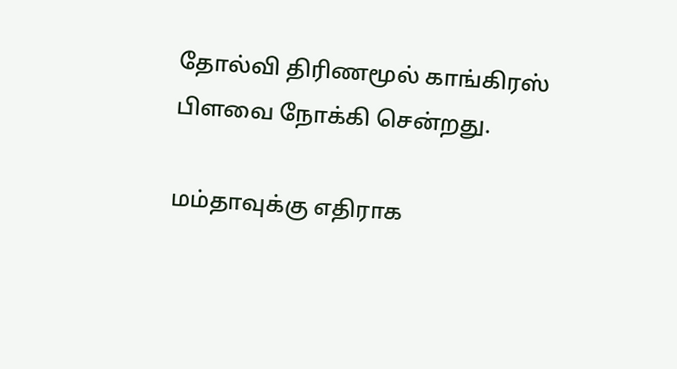தோல்வி திரிணமூல் காங்கிரஸ் பிளவை நோக்கி சென்றது.

மம்தாவுக்கு எதிராக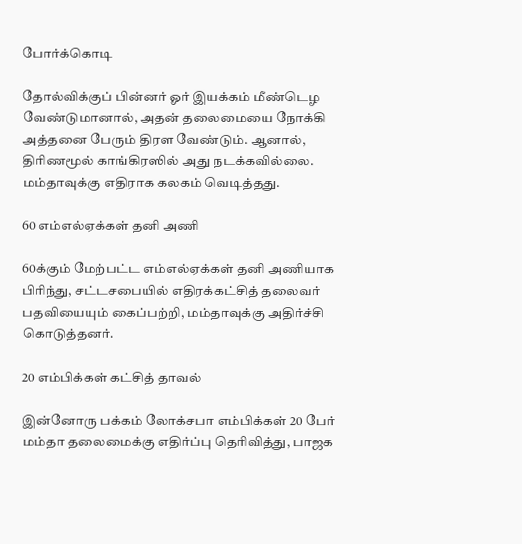போர்க்கொடி

தோல்விக்குப் பின்னர் ஓர் இயக்கம் மீண்டெழ வேண்டுமானால், அதன் தலைமையை நோக்கி அத்தனை பேரும் திரள வேண்டும். ஆனால், திரிணமூல் காங்கிரஸில் அது நடக்கவில்லை. மம்தாவுக்கு எதிராக கலகம் வெடித்தது.

60 எம்எல்ஏக்கள் தனி அணி

60க்கும் மேற்பட்ட எம்எல்ஏக்கள் தனி அணியாக பிரிந்து, சட்டசபையில் எதிரக்கட்சித் தலைவர் பதவியையும் கைப்பற்றி, மம்தாவுக்கு அதிர்ச்சி கொடுத்தனர்.

20 எம்பிக்கள் கட்சித் தாவல்

இன்னோரு பக்கம் லோக்சபா எம்பிக்கள் 20 பேர் மம்தா தலைமைக்கு எதிர்ப்பு தெரிவித்து, பாஜக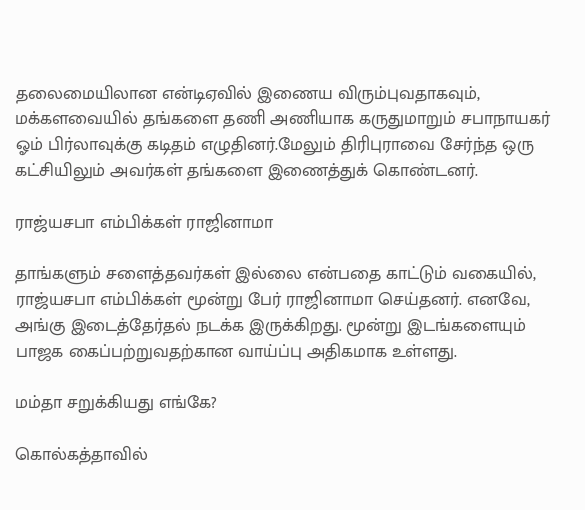தலைமையிலான என்டிஏவில் இணைய விரும்புவதாகவும், மக்களவையில் தங்களை தணி அணியாக கருதுமாறும் சபாநாயகர் ஓம் பிர்லாவுக்கு கடிதம் எழுதினர்.மேலும் திரிபுராவை சேர்ந்த ஒரு கட்சியிலும் அவர்கள் தங்களை இணைத்துக் கொண்டனர்.

ராஜ்யசபா எம்பிக்கள் ராஜினாமா

தாங்களும் சளைத்தவர்கள் இல்லை என்பதை காட்டும் வகையில், ராஜ்யசபா எம்பிக்கள் மூன்று பேர் ராஜினாமா செய்தனர். எனவே, அங்கு இடைத்தேர்தல் நடக்க இருக்கிறது. மூன்று இடங்களையும் பாஜக கைப்பற்றுவதற்கான வாய்ப்பு அதிகமாக உள்ளது.

மம்தா சறுக்கியது எங்கே?

கொல்கத்தாவில்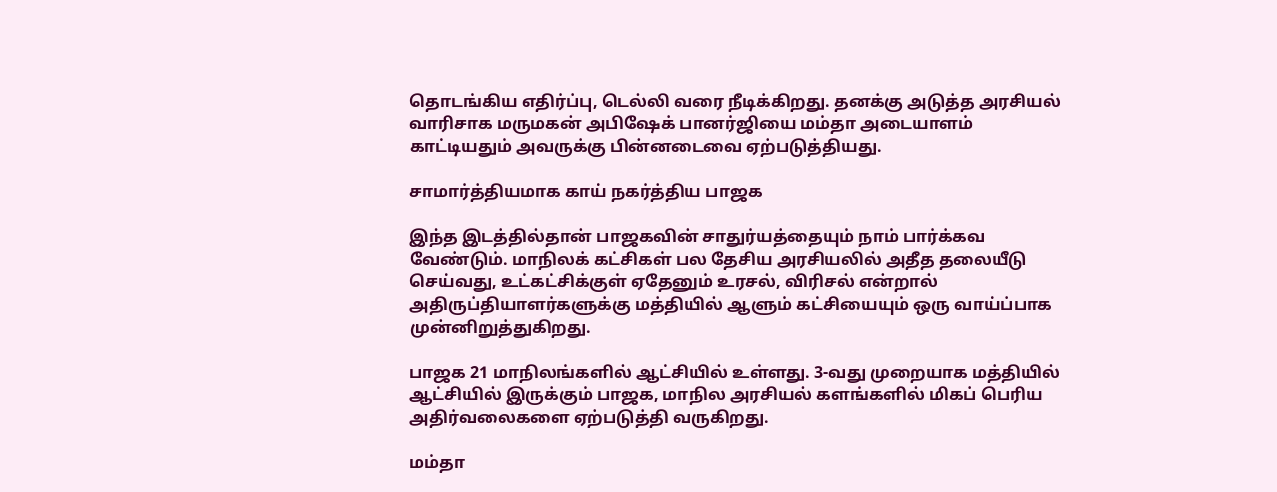தொடங்கிய எதிர்ப்பு, டெல்லி வரை நீடிக்கிறது. தனக்கு அடுத்த அரசியல் வாரிசாக மருமகன் அபிஷேக் பானர்ஜியை மம்தா அடையாளம் காட்டியதும் அவருக்கு பின்னடைவை ஏற்படுத்தியது.

சாமார்த்தியமாக காய் நகர்த்திய பாஜக

இந்த இடத்தில்தான் பாஜகவின் சாதுர்யத்தையும் நாம் பார்க்கவ வேண்டும். மாநிலக் கட்சிகள் பல தேசிய அரசியலில் அதீத தலையீடு செய்வது, உட்கட்சிக்குள் ஏதேனும் உரசல், விரிசல் என்றால் அதிருப்தியாளர்களுக்கு மத்தியில் ஆளும் கட்சியையும் ஒரு வாய்ப்பாக முன்னிறுத்துகிறது.

பாஜக 21 மாநிலங்களில் ஆட்சியில் உள்ளது. 3-வது முறையாக மத்தியில் ஆட்சியில் இருக்கும் பாஜக, மாநில அரசியல் களங்களில் மிகப் பெரிய அதிர்வலைகளை ஏற்படுத்தி வருகிறது.

மம்தா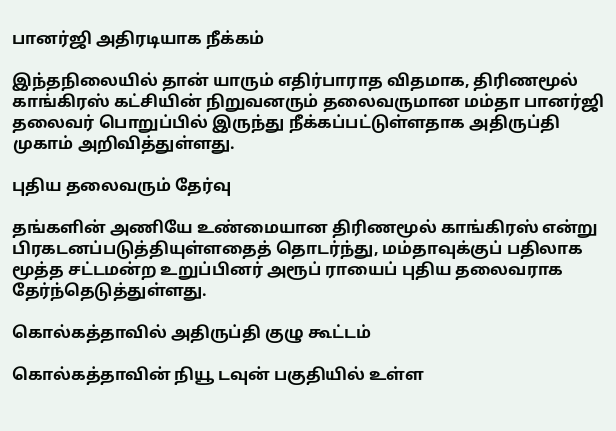பானர்ஜி அதிரடியாக நீக்கம்

இந்தநிலையில் தான் யாரும் எதிர்பாராத விதமாக, திரிணமூல் காங்கிரஸ் கட்சியின் நிறுவனரும் தலைவருமான மம்தா பானர்ஜி தலைவர் பொறுப்பில் இருந்து நீக்கப்பட்டுள்ளதாக அதிருப்தி முகாம் அறிவித்துள்ளது.

புதிய தலைவரும் தேர்வு

தங்களின் அணியே உண்மையான திரிணமூல் காங்கிரஸ் என்று பிரகடனப்படுத்தியுள்ளதைத் தொடர்ந்து, மம்தாவுக்குப் பதிலாக மூத்த சட்டமன்ற உறுப்பினர் அரூப் ராயைப் புதிய தலைவராக தேர்ந்தெடுத்துள்ளது.

கொல்கத்தாவில் அதிருப்தி குழு கூட்டம்

கொல்கத்தாவின் நியூ டவுன் பகுதியில் உள்ள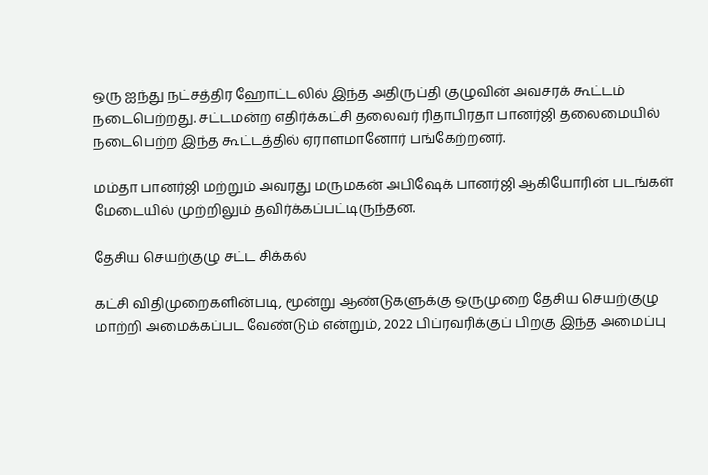ஒரு ஐந்து நட்சத்திர ஹோட்டலில் இந்த அதிருப்தி குழுவின் அவசரக் கூட்டம் நடைபெற்றது. சட்டமன்ற எதிர்க்கட்சி தலைவர் ரிதாபிரதா பானர்ஜி தலைமையில் நடைபெற்ற இந்த கூட்டத்தில் ஏராளமானோர் பங்கேற்றனர்.

மம்தா பானர்ஜி மற்றும் அவரது மருமகன் அபிஷேக் பானர்ஜி ஆகியோரின் படங்கள் மேடையில் முற்றிலும் தவிர்க்கப்பட்டிருந்தன.

தேசிய செயற்குழு சட்ட சிக்கல்

கட்சி விதிமுறைகளின்படி, மூன்று ஆண்டுகளுக்கு ஒருமுறை தேசிய செயற்குழு மாற்றி அமைக்கப்பட வேண்டும் என்றும், 2022 பிப்ரவரிக்குப் பிறகு இந்த அமைப்பு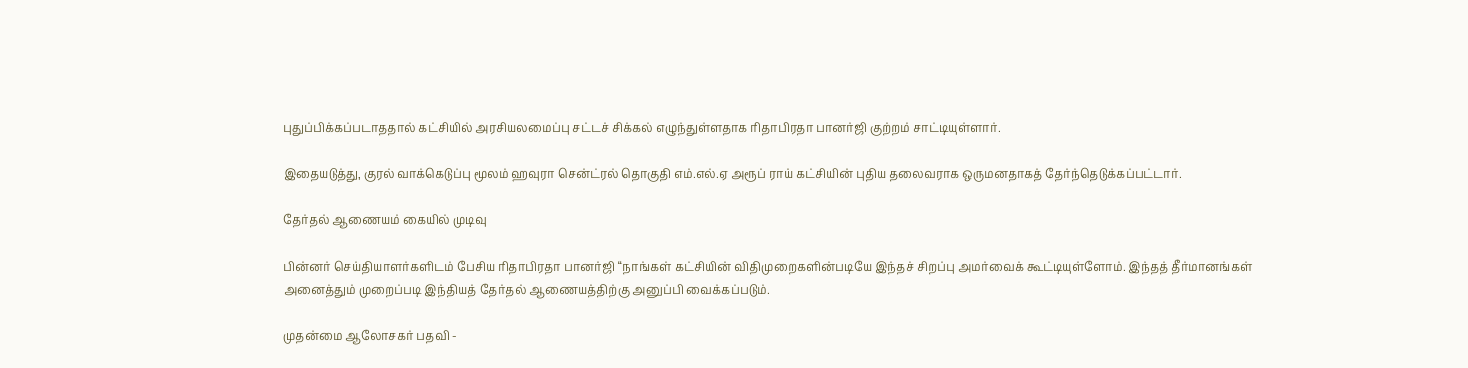புதுப்பிக்கப்படாததால் கட்சியில் அரசியலமைப்பு சட்டச் சிக்கல் எழுந்துள்ளதாக ரிதாபிரதா பானர்ஜி குற்றம் சாட்டியுள்ளார்.

இதையடுத்து, குரல் வாக்கெடுப்பு மூலம் ஹவுரா சென்ட்ரல் தொகுதி எம்.எல்.ஏ அரூப் ராய் கட்சியின் புதிய தலைவராக ஒருமனதாகத் தேர்ந்தெடுக்கப்பட்டார்.

தேர்தல் ஆணையம் கையில் முடிவு

பின்னர் செய்தியாளர்களிடம் பேசிய ரிதாபிரதா பானர்ஜி “நாங்கள் கட்சியின் விதிமுறைகளின்படியே இந்தச் சிறப்பு அமர்வைக் கூட்டியுள்ளோம். இந்தத் தீர்மானங்கள் அனைத்தும் முறைப்படி இந்தியத் தேர்தல் ஆணையத்திற்கு அனுப்பி வைக்கப்படும்.

முதன்மை ஆலோசகர் பதவி -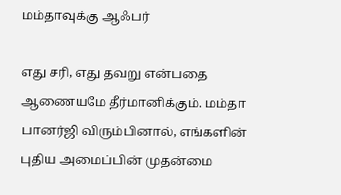மம்தாவுக்கு ஆஃபர்

எது சரி, எது தவறு என்பதை ஆணையமே தீர்மானிக்கும். மம்தா பானர்ஜி விரும்பினால், எங்களின் புதிய அமைப்பின் முதன்மை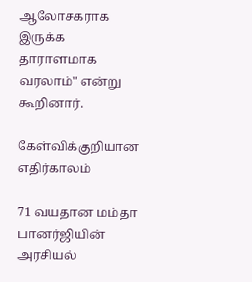ஆலோசகராக இருக்க தாராளமாக வரலாம்" என்று கூறினார்.

கேள்விக்குறியான எதிர்காலம்

71 வயதான மம்தா பானர்ஜியின் அரசியல்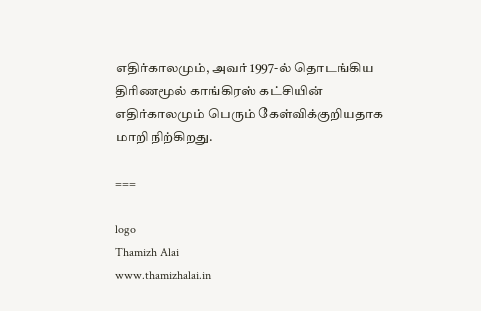எதிர்காலமும், அவர் 1997-ல் தொடங்கிய திரிணமூல் காங்கிரஸ் கட்சியின் எதிர்காலமும் பெரும் கேள்விக்குறியதாக மாறி நிற்கிறது.

===

logo
Thamizh Alai
www.thamizhalai.in